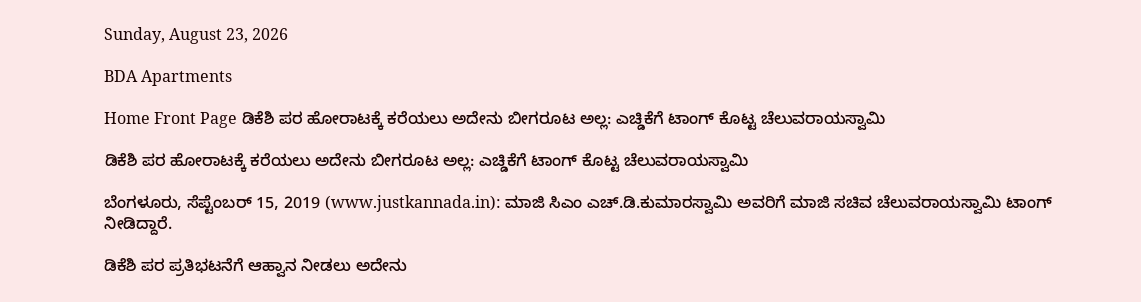Sunday, August 23, 2026

BDA Apartments

Home Front Page ಡಿಕೆಶಿ ಪರ ಹೋರಾಟಕ್ಕೆ ಕರೆಯಲು ಅದೇನು ಬೀಗರೂಟ ಅಲ್ಲ: ಎಚ್ಡಿಕೆಗೆ ಟಾಂಗ್ ಕೊಟ್ಟ ಚೆಲುವರಾಯಸ್ವಾಮಿ

ಡಿಕೆಶಿ ಪರ ಹೋರಾಟಕ್ಕೆ ಕರೆಯಲು ಅದೇನು ಬೀಗರೂಟ ಅಲ್ಲ: ಎಚ್ಡಿಕೆಗೆ ಟಾಂಗ್ ಕೊಟ್ಟ ಚೆಲುವರಾಯಸ್ವಾಮಿ

ಬೆಂಗಳೂರು, ಸೆಪ್ಟೆಂಬರ್ 15, 2019 (www.justkannada.in): ಮಾಜಿ ಸಿಎಂ ಎಚ್.ಡಿ.ಕುಮಾರಸ್ವಾಮಿ ಅವರಿಗೆ ಮಾಜಿ ಸಚಿವ ಚೆಲುವರಾಯಸ್ವಾಮಿ ಟಾಂಗ್ ನೀಡಿದ್ದಾರೆ.

ಡಿಕೆಶಿ ಪರ ಪ್ರತಿಭಟನೆಗೆ ಆಹ್ವಾನ ನೀಡಲು ಅದೇನು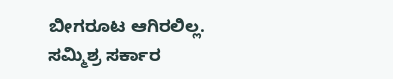ಬೀಗರೂಟ ಆಗಿರಲಿಲ್ಲ. ಸಮ್ಮಿಶ್ರ ಸರ್ಕಾರ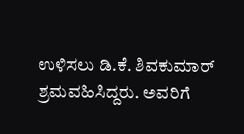ಉಳಿಸಲು ಡಿ.ಕೆ. ಶಿವಕುಮಾರ್ ಶ್ರಮವಹಿಸಿದ್ದರು. ಅವರಿಗೆ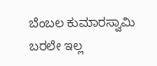ಬೆಂಬಲ ಕುಮಾರಸ್ವಾಮಿ ಬರಲೇ ಇಲ್ಲ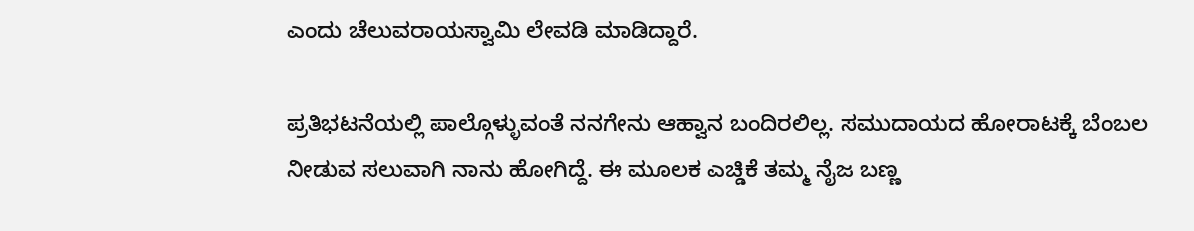ಎಂದು ಚೆಲುವರಾಯಸ್ವಾಮಿ ಲೇವಡಿ ಮಾಡಿದ್ದಾರೆ.

ಪ್ರತಿಭಟನೆಯಲ್ಲಿ ಪಾಲ್ಗೊಳ್ಳುವಂತೆ ನನಗೇನು ಆಹ್ವಾನ ಬಂದಿರಲಿಲ್ಲ. ಸಮುದಾಯದ ಹೋರಾಟಕ್ಕೆ ಬೆಂಬಲ ನೀಡುವ ಸಲುವಾಗಿ ನಾನು ಹೋಗಿದ್ದೆ. ಈ ಮೂಲಕ ಎಚ್ಡಿಕೆ ತಮ್ಮ ನೈಜ ಬಣ್ಣ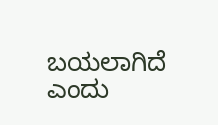ಬಯಲಾಗಿದೆ ಎಂದು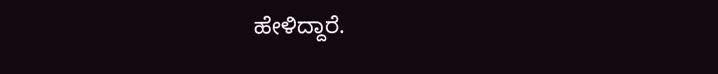ಹೇಳಿದ್ದಾರೆ.